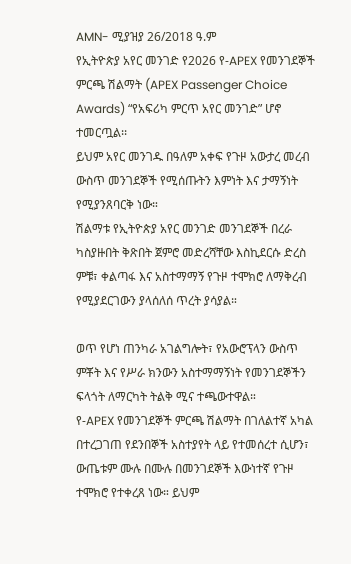AMN- ሚያዝያ 26/2018 ዓ.ም
የኢትዮጵያ አየር መንገድ የ2026 የ-APEX የመንገደኞች ምርጫ ሽልማት (APEX Passenger Choice Awards) “የአፍሪካ ምርጥ አየር መንገድ” ሆኖ ተመርጧል፡፡
ይህም አየር መንገዱ በዓለም አቀፍ የጉዞ አውታረ መረብ ውስጥ መንገደኞች የሚሰጡትን እምነት እና ታማኝነት የሚያንጸባርቅ ነው።
ሽልማቱ የኢትዮጵያ አየር መንገድ መንገደኞች በረራ ካስያዙበት ቅጽበት ጀምሮ መድረሻቸው እስኪደርሱ ድረስ ምቹ፣ ቀልጣፋ እና አስተማማኝ የጉዞ ተሞክሮ ለማቅረብ የሚያደርገውን ያላሰለሰ ጥረት ያሳያል።

ወጥ የሆነ ጠንካራ አገልግሎት፣ የአውሮፕላን ውስጥ ምቾት እና የሥራ ክንውን አስተማማኝነት የመንገደኞችን ፍላጎት ለማርካት ትልቅ ሚና ተጫውተዋል።
የ-APEX የመንገደኞች ምርጫ ሽልማት በገለልተኛ አካል በተረጋገጠ የደንበኞች አስተያየት ላይ የተመሰረተ ሲሆን፣ ውጤቱም ሙሉ በሙሉ በመንገደኞች እውነተኛ የጉዞ ተሞክሮ የተቀረጸ ነው። ይህም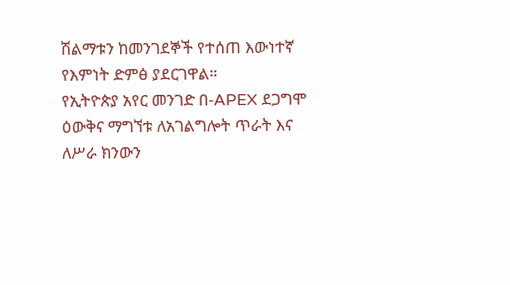ሽልማቱን ከመንገደኞች የተሰጠ እውነተኛ የእምነት ድምፅ ያደርገዋል።
የኢትዮጵያ አየር መንገድ በ-APEX ደጋግሞ ዕውቅና ማግኘቱ ለአገልግሎት ጥራት እና ለሥራ ክንውን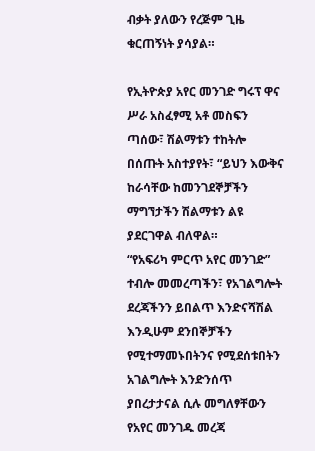ብቃት ያለውን የረጅም ጊዜ ቁርጠኝነት ያሳያል።

የኢትዮጵያ አየር መንገድ ግሩፕ ዋና ሥራ አስፈፃሚ አቶ መስፍን ጣሰው፣ ሽልማቱን ተከትሎ በሰጡት አስተያየት፣ “ይህን እውቅና ከራሳቸው ከመንገደኞቻችን ማግኘታችን ሽልማቱን ልዩ ያደርገዋል ብለዋል።
“የአፍሪካ ምርጥ አየር መንገድ” ተብሎ መመረጣችን፣ የአገልግሎት ደረጃችንን ይበልጥ እንድናሻሽል እንዲሁም ደንበኞቻችን የሚተማመኑበትንና የሚደሰቱበትን አገልግሎት እንድንሰጥ ያበረታታናል ሲሉ መግለፃቸውን የአየር መንገዱ መረጃ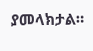ያመላክታል።